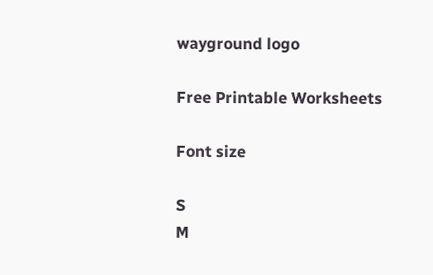wayground logo

Free Printable Worksheets

Font size

S
M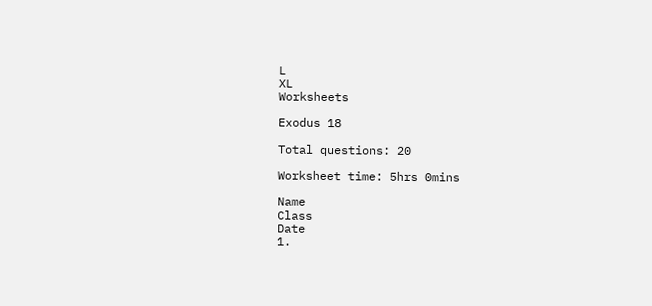L
XL
Worksheets

Exodus 18

Total questions: 20

Worksheet time: 5hrs 0mins

Name
Class
Date
1.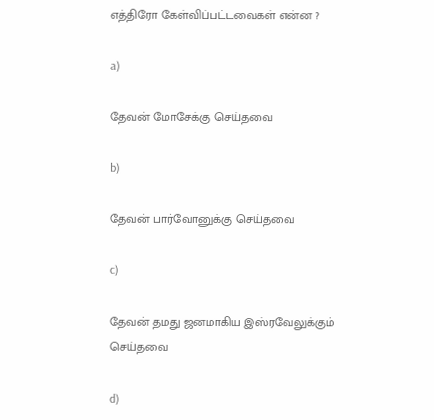எத்திரோ கேள்விப்பட்டவைகள் என்ன ?

a)

தேவன் மோசேக்கு செய்தவை

b)

தேவன் பார்வோனுக்கு செய்தவை

c)

தேவன் தமது ஜனமாகிய இஸ்ரவேலுக்கும் செய்தவை

d)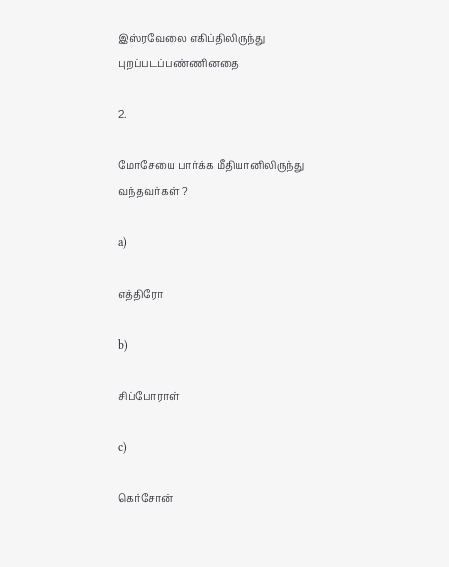இஸ்ரவேலை எகிப்திலிருந்து புறப்படப்பண்ணினதை

2.

மோசேயை பார்க்க மீதியானிலிருந்து வந்தவர்கள் ?

a)

எத்திரோ

b)

சிப்போராள்

c)

கெர்சோன்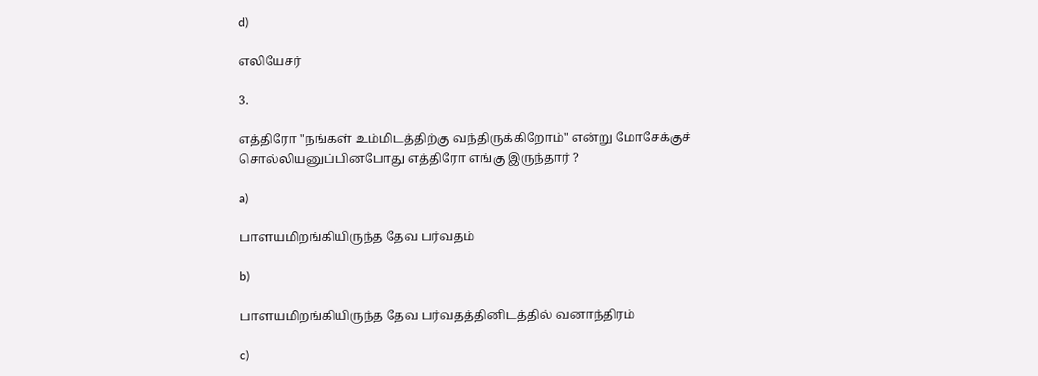d)

எலியேசர்

3.

எத்திரோ "நங்கள் உம்மிடத்திற்கு வந்திருக்கிறோம்" என்று மோசேக்குச் சொல்லியனுப்பினபோது எத்திரோ எங்கு இருந்தார் ?

a)

பாளயமிறங்கியிருந்த தேவ பர்வதம்

b)

பாளயமிறங்கியிருந்த தேவ பர்வதத்தினிடத்தில் வனாந்திரம்

c)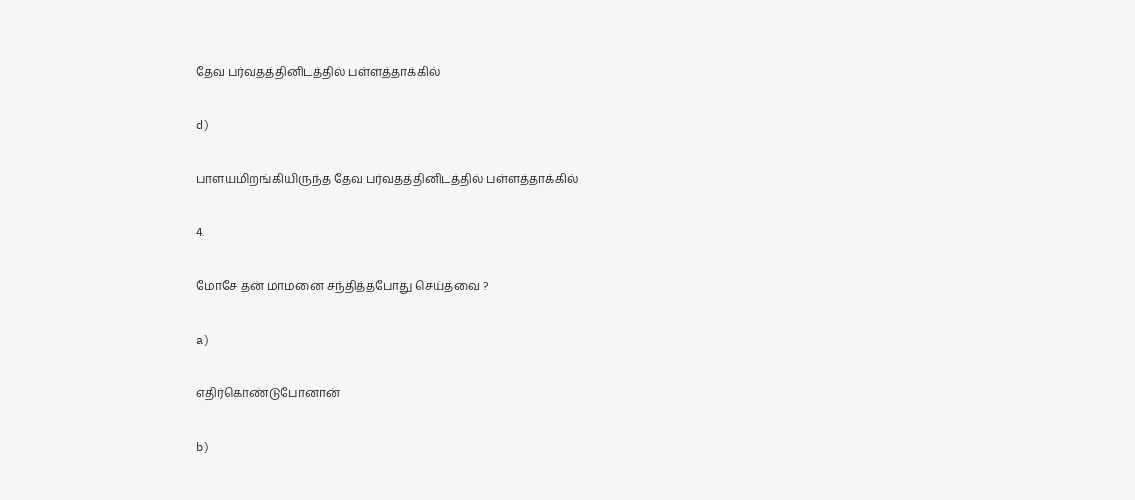தேவ பர்வதத்தினிடத்தில் பள்ளத்தாக்கில்

d)

பாளயமிறங்கியிருந்த தேவ பர்வதத்தினிடத்தில் பள்ளத்தாக்கில்

4.

மோசே தன் மாமனை சந்தித்தபோது செய்தவை ?

a)

எதிர்கொண்டுபோனான்

b)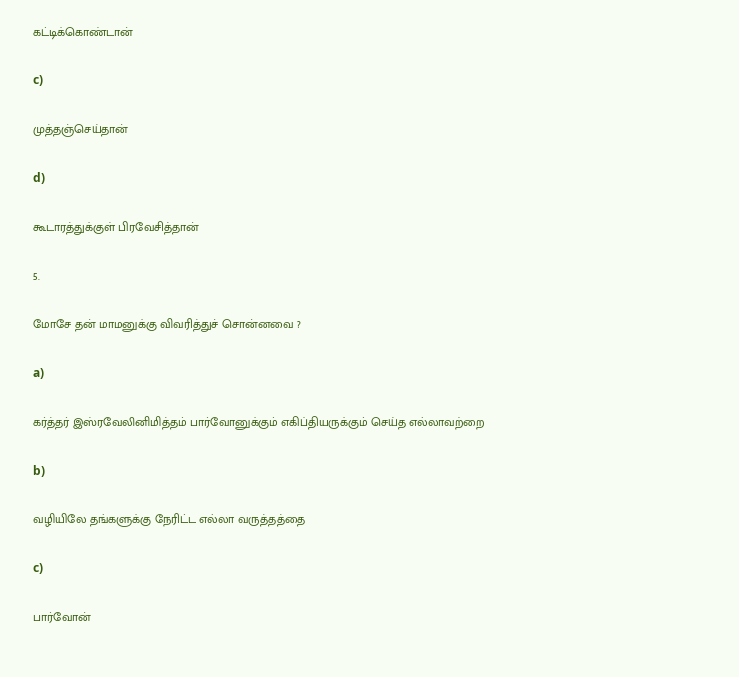கட்டிக்கொண்டான்

c)

முத்தஞ்செய்தான்

d)

கூடாரத்துக்குள் பிரவேசித்தான்

5.

மோசே தன் மாமனுக்கு விவரித்துச் சொன்னவை ?

a)

கர்த்தர் இஸ்ரவேலினிமித்தம் பார்வோனுக்கும் எகிப்தியருக்கும் செய்த எல்லாவற்றை

b)

வழியிலே தங்களுக்கு நேரிட்ட எல்லா வருத்தத்தை

c)

பார்வோன்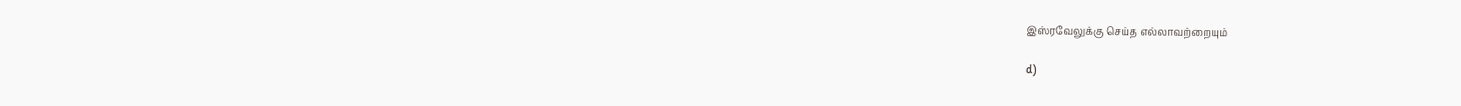இஸ்ரவேலுக்கு செய்த எல்லாவற்றையும்

d)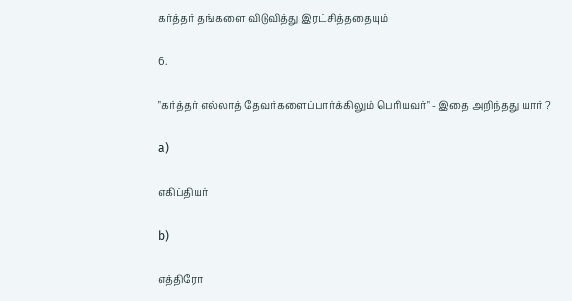கர்த்தர் தங்களை விடுவித்து இரட்சித்ததையும்

6.

"கர்த்தர் எல்லாத் தேவர்களைப்பார்க்கிலும் பெரியவர்" - இதை அறிந்தது யார் ?

a)

எகிப்தியர்

b)

எத்திரோ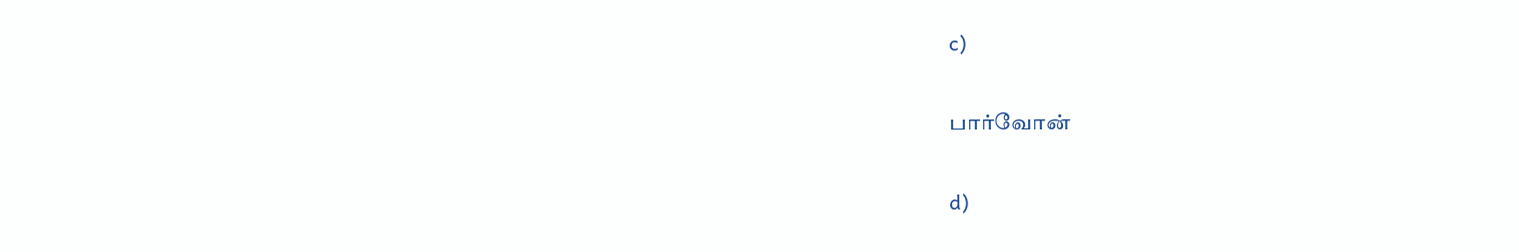c)

பார்வோன்

d)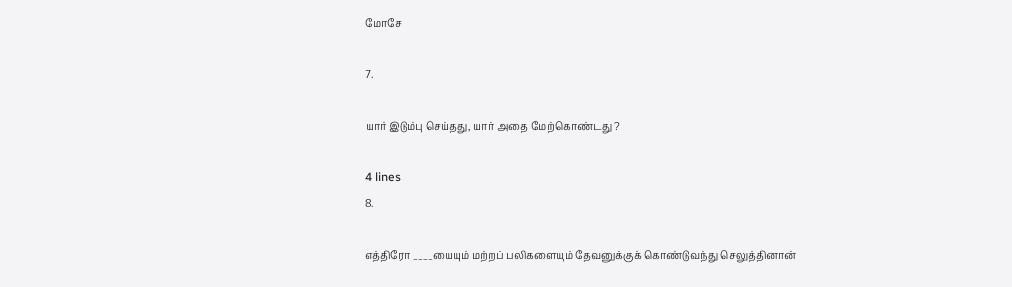மோசே

7.

யார் இடும்பு செய்தது, யார் அதை மேற்கொண்டது ?

4 lines
8.

எத்திரோ ____யையும் மற்றப் பலிகளையும் தேவனுக்குக் கொண்டுவந்து செலுத்தினான்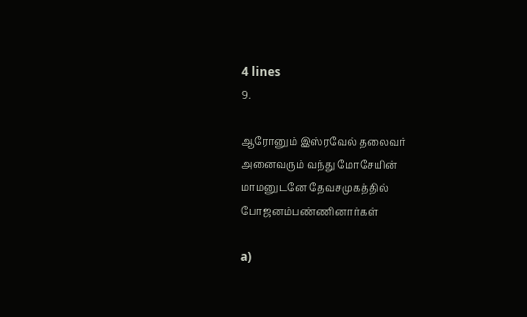4 lines
9.

ஆரோனும் இஸ்ரவேல் தலைவர் அனைவரும் வந்து மோசேயின் மாமனுடனே தேவசமுகத்தில் போஜனம்பண்ணினார்கள்

a)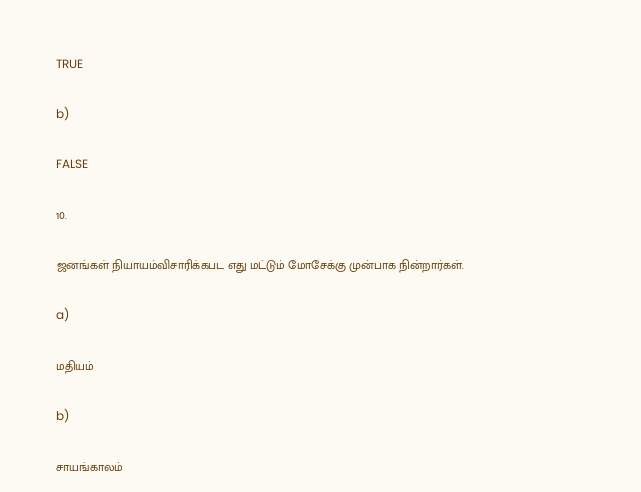TRUE

b)

FALSE

10.

ஜனங்கள் நியாயம்விசாரிக்கபட எது மட்டும் மோசேக்கு முன்பாக நின்றார்கள்.

a)

மதியம்

b)

சாயங்காலம்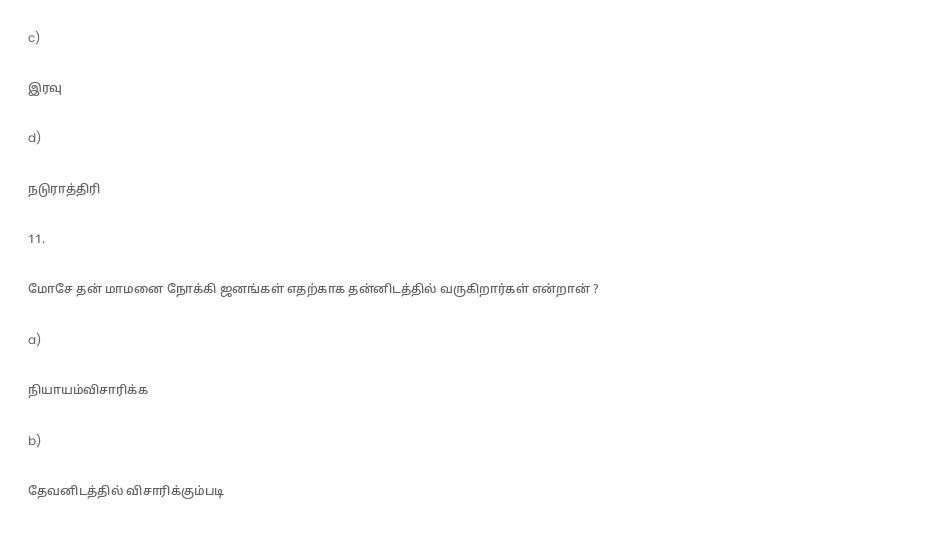c)

இரவு

d)

நடுராத்திரி

11.

மோசே தன் மாமனை நோக்கி ஜனங்கள் எதற்காக தன்னிடத்தில் வருகிறார்கள் என்றான் ?

a)

நியாயம்விசாரிக்க

b)

தேவனிடத்தில் விசாரிக்கும்படி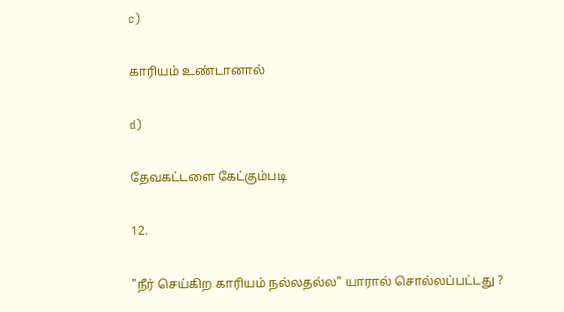c)

காரியம் உண்டானால்

d)

தேவகட்டளை கேட்கும்படி

12.

"நீர் செய்கிற காரியம் நல்லதல்ல" யாரால் சொல்லப்பட்டது ?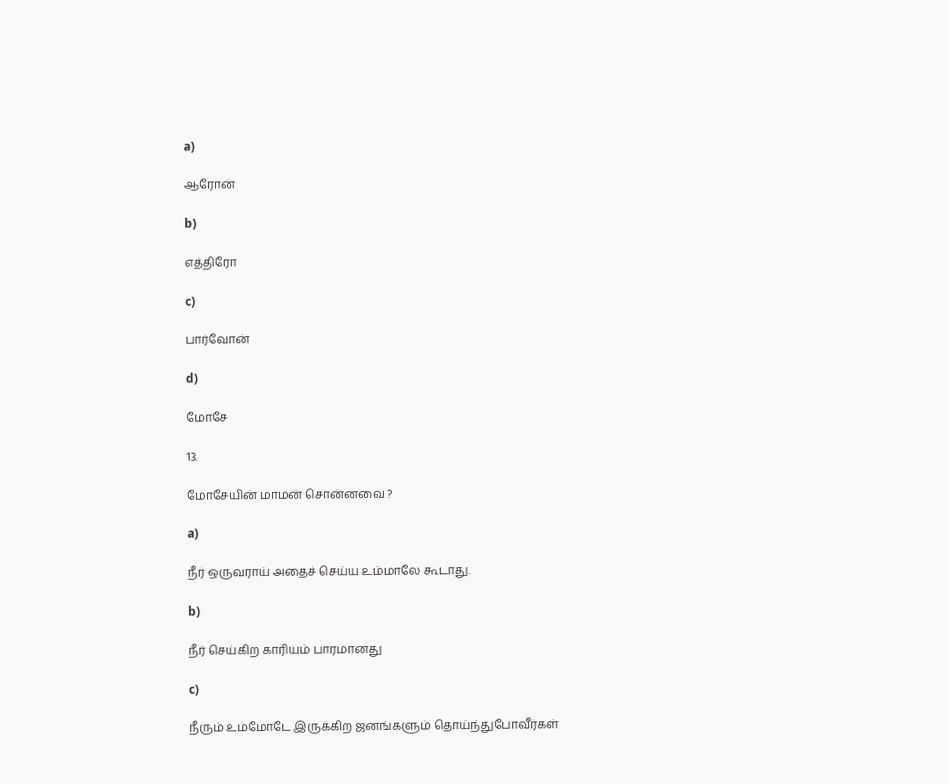a)

ஆரோன்

b)

எத்திரோ

c)

பார்வோன்

d)

மோசே

13.

மோசேயின் மாமன் சொன்னவை ?

a)

நீர் ஒருவராய் அதைச் செய்ய உம்மாலே கூடாது.

b)

நீர் செய்கிற காரியம் பாரமானது

c)

நீரும் உம்மோடே இருக்கிற ஜனங்களும் தொய்ந்துபோவீர்கள்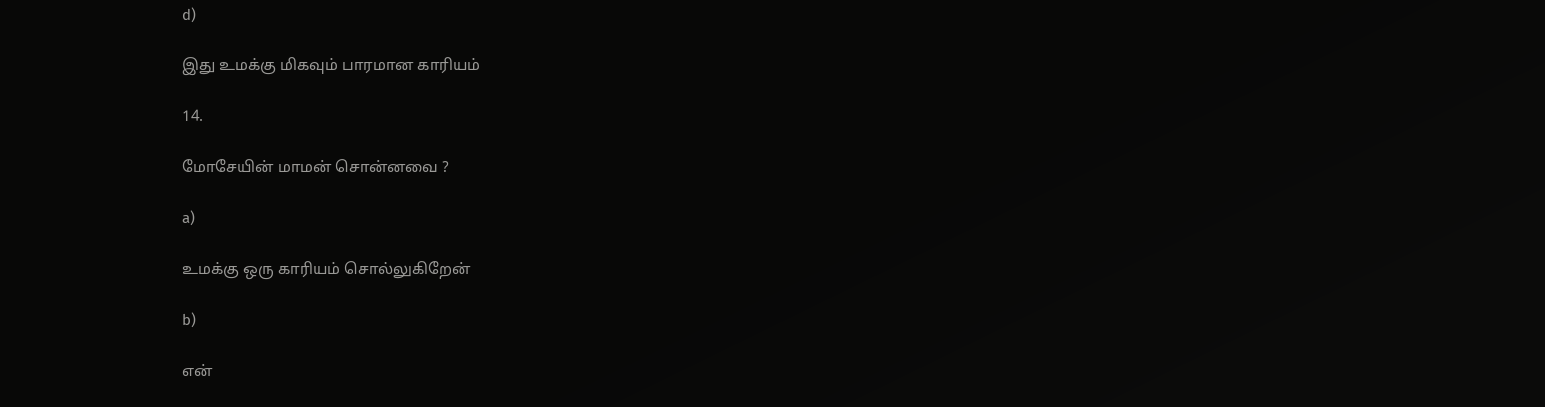d)

இது உமக்கு மிகவும் பாரமான காரியம்

14.

மோசேயின் மாமன் சொன்னவை ?

a)

உமக்கு ஒரு காரியம் சொல்லுகிறேன்

b)

என்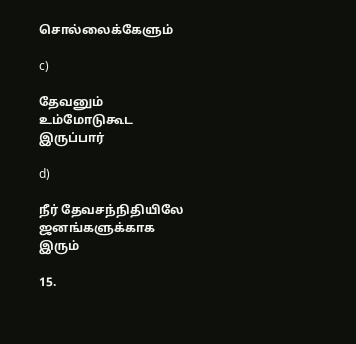சொல்லைக்கேளும்

c)

தேவனும் உம்மோடுகூட இருப்பார்

d)

நீர் தேவசந்நிதியிலே ஜனங்களுக்காக இரும்

15.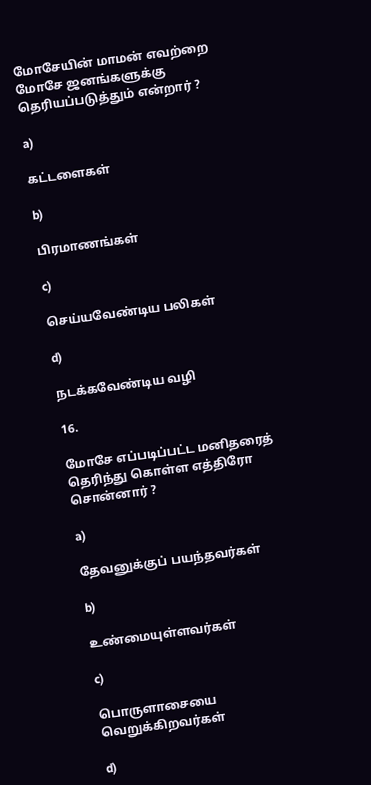மோசேயின் மாமன் எவற்றை மோசே ஜனங்களுக்கு தெரியப்படுத்தும் என்றார் ?

a)

கட்டளைகள்

b)

பிரமாணங்கள்

c)

செய்யவேண்டிய பலிகள்

d)

நடக்கவேண்டிய வழி

16.

மோசே எப்படிப்பட்ட மனிதரைத் தெரிந்து கொள்ள எத்திரோ சொன்னார் ?

a)

தேவனுக்குப் பயந்தவர்கள்

b)

உண்மையுள்ளவர்கள்

c)

பொருளாசையை வெறுக்கிறவர்கள்

d)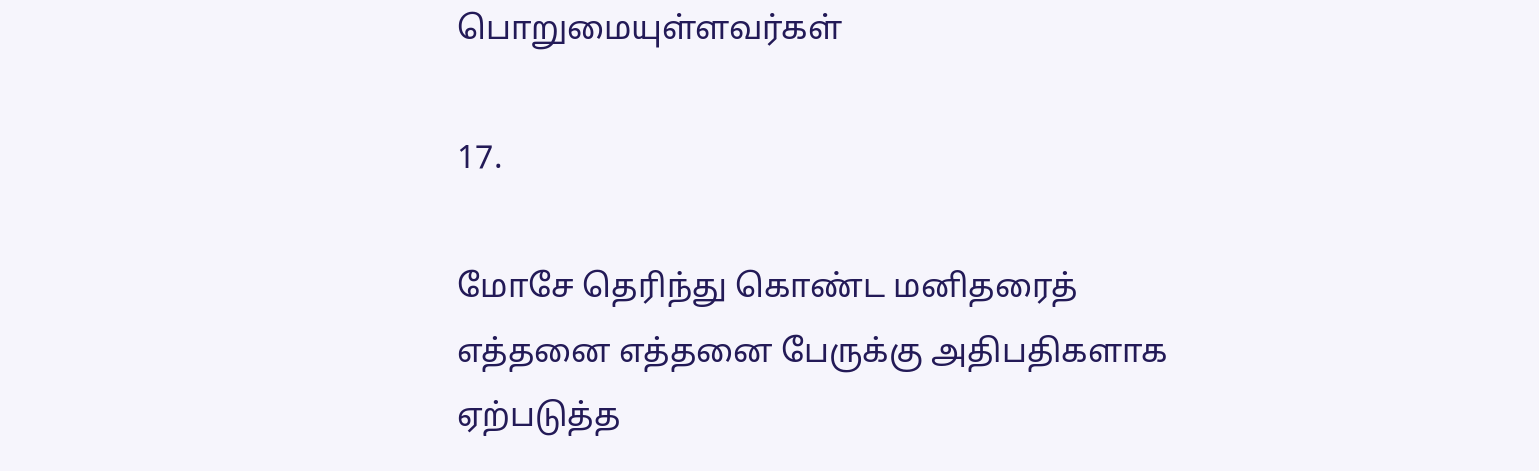பொறுமையுள்ளவர்கள்

17.

மோசே தெரிந்து கொண்ட மனிதரைத் எத்தனை எத்தனை பேருக்கு அதிபதிகளாக ஏற்படுத்த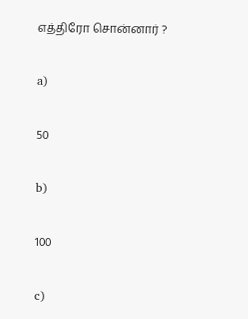எத்திரோ சொன்னார் ?

a)

50

b)

100

c)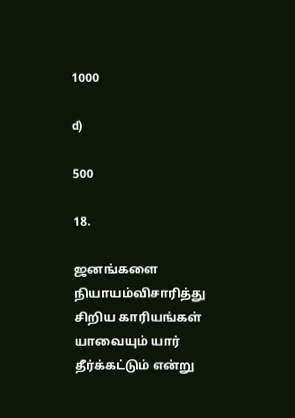1000

d)

500

18.

ஜனங்களை நியாயம்விசாரித்து சிறிய காரியங்கள் யாவையும் யார் தீர்க்கட்டும் என்று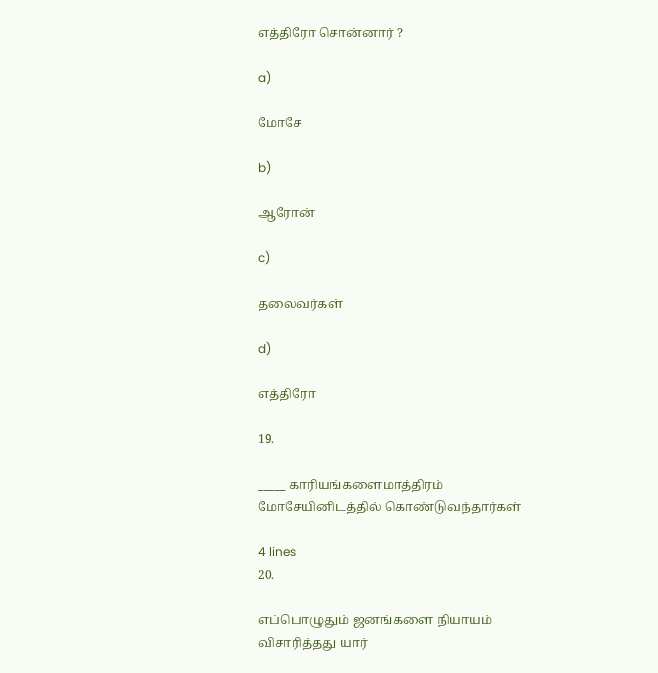எத்திரோ சொன்னார் ?

a)

மோசே

b)

ஆரோன்

c)

தலைவர்கள்

d)

எத்திரோ

19.

_____ காரியங்களைமாத்திரம் மோசேயினிடத்தில் கொண்டுவந்தார்கள்

4 lines
20.

எப்பொழுதும் ஜனங்களை நியாயம் விசாரித்தது யார்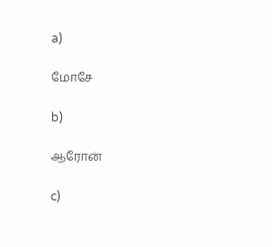a)

மோசே

b)

ஆரோன்

c)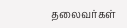தலைவர்கள்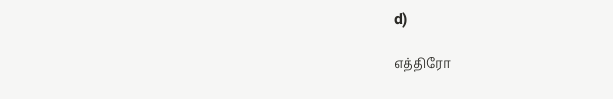d)

எத்திரோ